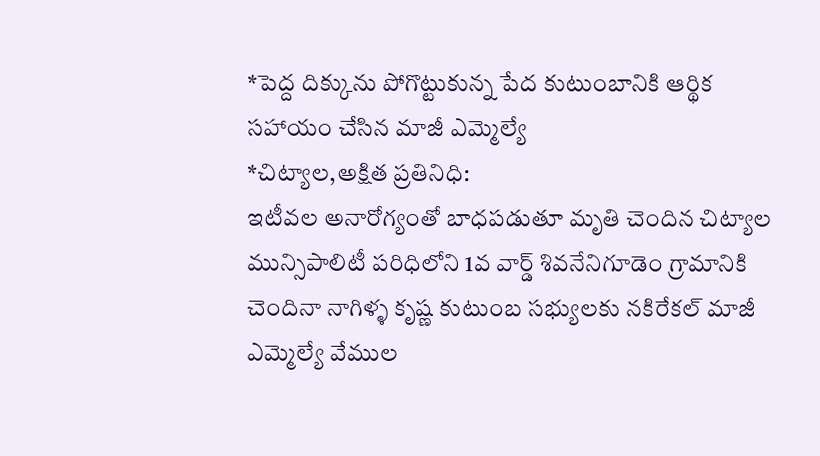*పెద్ద దిక్కును పోగొట్టుకున్న పేద కుటుంబానికి ఆర్థిక సహాయం చేసిన మాజీ ఎమ్మెల్యే
*చిట్యాల,అక్షిత ప్రతినిధి:
ఇటీవల అనారోగ్యంతో బాధపడుతూ మృతి చెందిన చిట్యాల మున్సిపాలిటీ పరిధిలోని 1వ వార్డ్ శివనేనిగూడెం గ్రామానికి చెందినా నాగిళ్ళ కృష్ణ కుటుంబ సభ్యులకు నకిరేకల్ మాజీ ఎమ్మెల్యే వేముల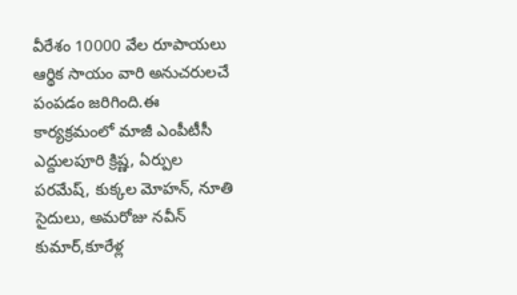వీరేశం 10000 వేల రూపాయలు ఆర్థిక సాయం వారి అనుచరులచే పంపడం జరిగింది.ఈ కార్యక్రమంలో మాజీ ఎంపీటీసీ ఎద్దులపూరి క్రిష్ణ, ఏర్పుల పరమేష్, కుక్కల మోహన్, నూతి సైదులు, అమరోజు నవీన్ కుమార్,కూరేళ్ల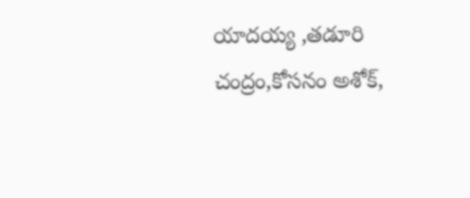యాదయ్య ,తడూరి చంద్రం,కోసనం అశోక్,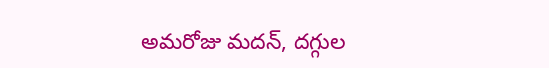అమరోజు మదన్, దగ్గుల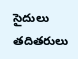సైదులు తదితరులు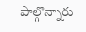పాల్గొన్నారు